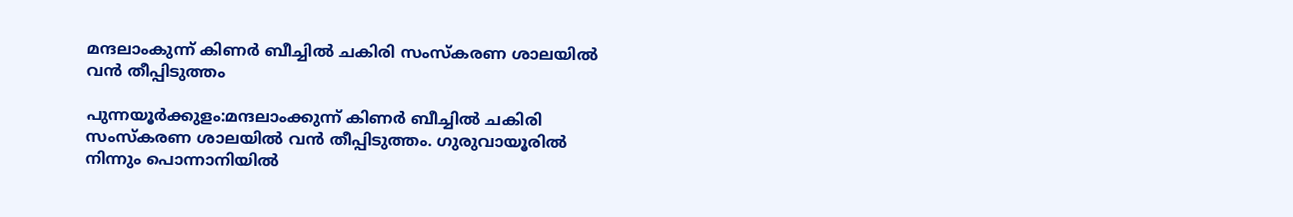മന്ദലാംകുന്ന് കിണർ ബീച്ചിൽ ചകിരി സംസ്കരണ ശാലയിൽ വൻ തീപ്പിടുത്തം

പുന്നയൂർക്കുളം:മന്ദലാംക്കുന്ന് കിണർ ബീച്ചിൽ ചകിരി സംസ്കരണ ശാലയിൽ വൻ തീപ്പിടുത്തം. ഗുരുവായൂരിൽ നിന്നും പൊന്നാനിയിൽ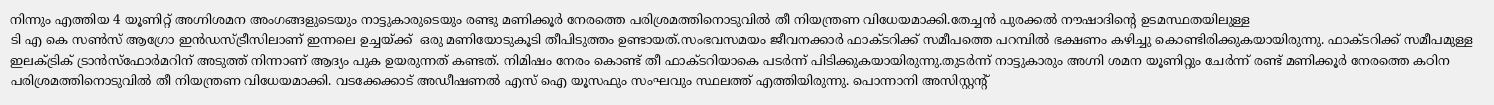നിന്നും എത്തിയ 4 യൂണിറ്റ് അഗ്നിശമന അംഗങ്ങളുടെയും നാട്ടുകാരുടെയും രണ്ടു മണിക്കൂർ നേരത്തെ പരിശ്രമത്തിനൊടുവിൽ തീ നിയന്ത്രണ വിധേയമാക്കി.തേച്ചൻ പുരക്കൽ നൗഷാദിന്റെ ഉടമസ്ഥതയിലുള്ള
ടി എ കെ സൺസ് ആഗ്രോ ഇൻഡസ്ട്രീസിലാണ് ഇന്നലെ ഉച്ചയ്ക്ക്  ഒരു മണിയോടുകൂടി തീപിടുത്തം ഉണ്ടായത്.സംഭവസമയം ജീവനക്കാർ ഫാക്ടറിക്ക്‌ സമീപത്തെ പറമ്പിൽ ഭക്ഷണം കഴിച്ചു കൊണ്ടിരിക്കുകയായിരുന്നു. ഫാക്ടറിക്ക് സമീപമുള്ള ഇലക്ട്രിക് ട്രാൻസ്ഫോർമറിന് അടുത്ത് നിന്നാണ് ആദ്യം പുക ഉയരുന്നത് കണ്ടത്. നിമിഷം നേരം കൊണ്ട് തീ ഫാക്ടറിയാകെ പടർന്ന് പിടിക്കുകയായിരുന്നു.തുടർന്ന് നാട്ടുകാരും അഗ്നി ശമന യൂണിറ്റും ചേർന്ന് രണ്ട് മണിക്കൂർ നേരത്തെ കഠിന പരിശ്രമത്തിനൊടുവിൽ തീ നിയന്ത്രണ വിധേയമാക്കി. വടക്കേക്കാട് അഡീഷണൽ എസ് ഐ യൂസഫും സംഘവും സ്ഥലത്ത് എത്തിയിരുന്നു. പൊന്നാനി അസിസ്റ്റന്റ്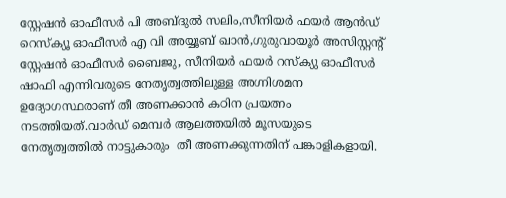സ്റ്റേഷൻ ഓഫീസർ പി അബ്ദുൽ സലിം,സീനിയർ ഫയർ ആൻഡ് റെസ്ക്യൂ ഓഫീസർ എ വി അയ്യൂബ് ഖാൻ,ഗുരുവായൂർ അസിസ്റ്റന്റ് സ്റ്റേഷൻ ഓഫീസർ ബൈജു, സീനിയർ ഫയർ റസ്ക്യു ഓഫീസർ ഷാഫി എന്നിവരുടെ നേതൃത്വത്തിലുള്ള അഗ്നിശമന ഉദ്യോഗസ്ഥരാണ് തീ അണക്കാൻ കഠിന പ്രയത്നം നടത്തിയത്.വാർഡ് മെമ്പർ ആലത്തയിൽ മൂസയുടെ നേതൃത്വത്തിൽ നാട്ടുകാരും  തീ അണക്കുന്നതിന് പങ്കാളികളായി.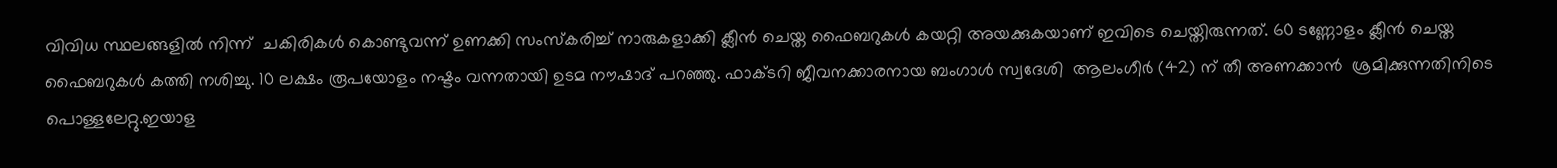വിവിധ സ്ഥലങ്ങളിൽ നിന്ന്  ചകിരികൾ കൊണ്ടുവന്ന് ഉണക്കി സംസ്കരിച്ച് നാരുകളാക്കി ക്ലീൻ ചെയ്ത ഫൈബറുകൾ കയറ്റി അയക്കുകയാണ് ഇവിടെ ചെയ്തിരുന്നത്. 60 ടണ്ണോളം ക്ലീൻ ചെയ്ത ഫൈബറുകൾ കത്തി നശിച്ചു. 10 ലക്ഷം രൂപയോളം നഷ്ടം വന്നതായി ഉടമ നൗഷാദ് പറഞ്ഞു. ഫാക്ടറി ജീവനക്കാരനായ ബംഗാൾ സ്വദേശി  ആലംഗീർ (42) ന് തീ അണക്കാൻ  ശ്രമിക്കുന്നതിനിടെ പൊള്ളലേറ്റു.ഇയാള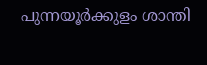പുന്നയൂർക്കുളം ശാന്തി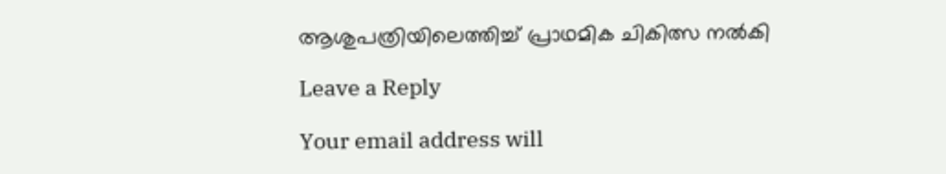ആശുപത്രിയിലെത്തിച്ച് പ്രാഥമിക ചികിത്സ നൽകി

Leave a Reply

Your email address will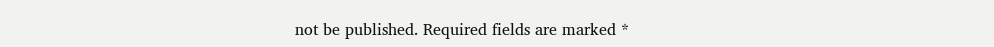not be published. Required fields are marked *